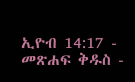ኢዮብ 14:17 - መጽሐፍ ቅዱስ -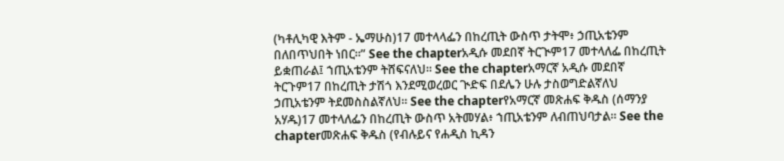(ካቶሊካዊ እትም - ኤማሁስ)17 መተላላፌን በከረጢት ውስጥ ታትሞ፥ ኃጢአቴንም በለበጥህበት ነበር።” See the chapterአዲሱ መደበኛ ትርጒም17 መተላለፌ በከረጢት ይቋጠራል፤ ኀጢአቴንም ትሸፍናለህ። See the chapterአማርኛ አዲሱ መደበኛ ትርጉም17 በከረጢት ታሽጎ እንደሚወረወር ጒድፍ በደሌን ሁሉ ታስወግድልኛለህ ኃጢአቴንም ትደመስስልኛለህ። See the chapterየአማርኛ መጽሐፍ ቅዱስ (ሰማንያ አሃዱ)17 መተላለፌን በከረጢት ውስጥ አትመሃል፥ ኀጢአቴንም ለብጠህባታል። See the chapterመጽሐፍ ቅዱስ (የብሉይና የሐዲስ ኪዳን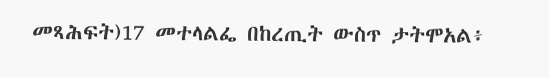መጻሕፍት)17 መተላልፌ በከረጢት ውስጥ ታትሞአል፥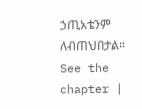ኃጢአቴንም ለብጠህበታል። See the chapter |